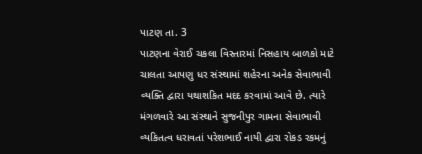પાટણ તા. 3
પાટણના વેરાઈ ચકલા વિસ્તારમાં નિસહાય બાળકો માટે ચાલતા આપણુ ધર સંસ્થામાં શહેરના અનેક સેવાભાવી વ્યક્તિ દ્વારા યથાશકિત મદદ કરવામાં આવે છે. ત્યારે મંગળવારે આ સંસ્થાને સુજનીપુર ગામના સેવાભાવી વ્યકિતત્વ ધરાવતાં પરેશભાઈ નાયી દ્વારા રોકડ રકમનું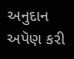અનુદાન અપૅણ કરી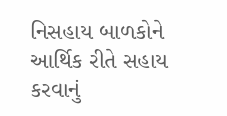નિસહાય બાળકોને આર્થિક રીતે સહાય કરવાનું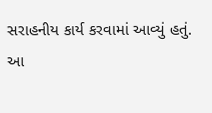સરાહનીય કાર્ય કરવામાં આવ્યું હતું.
આ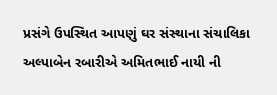પ્રસંગે ઉપસ્થિત આપણું ઘર સંસ્થાના સંચાલિકા અલ્પાબેન રબારીએ અમિતભાઈ નાયી ની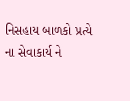નિસહાય બાળકો પ્રત્યે ના સેવાકાર્ય ને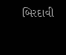બિરદાવી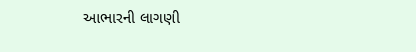આભારની લાગણી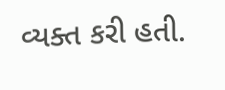વ્યક્ત કરી હતી.